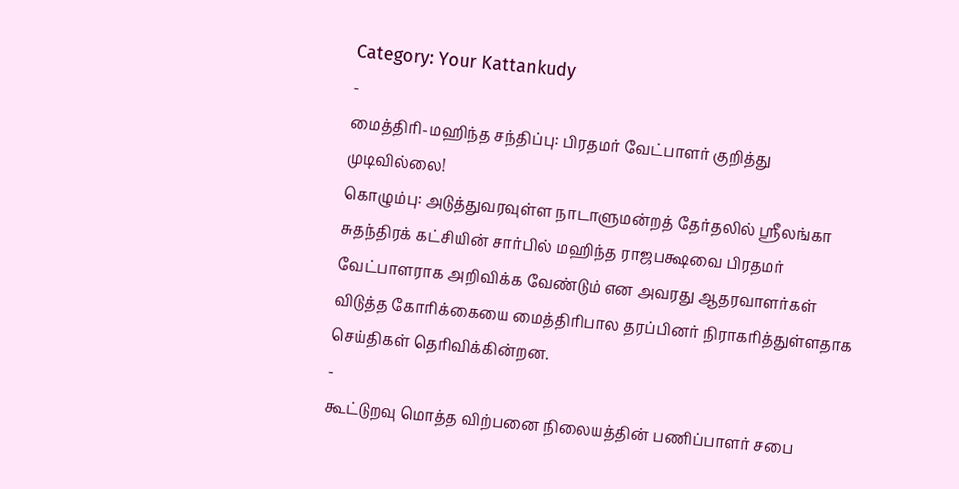Category: Your Kattankudy
-
மைத்திரி-மஹிந்த சந்திப்பு: பிரதமர் வேட்பாளர் குறித்து முடிவில்லை!
கொழும்பு: அடுத்துவரவுள்ள நாடாளுமன்றத் தேர்தலில் ஸ்ரீலங்கா சுதந்திரக் கட்சியின் சார்பில் மஹிந்த ராஜபக்ஷவை பிரதமர் வேட்பாளராக அறிவிக்க வேண்டும் என அவரது ஆதரவாளர்கள் விடுத்த கோரிக்கையை மைத்திரிபால தரப்பினர் நிராகரித்துள்ளதாக செய்திகள் தெரிவிக்கின்றன.
-
கூட்டுறவு மொத்த விற்பனை நிலையத்தின் பணிப்பாளர் சபை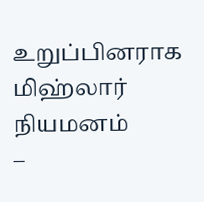உறுப்பினராக மிஹ்லார் நியமனம்
–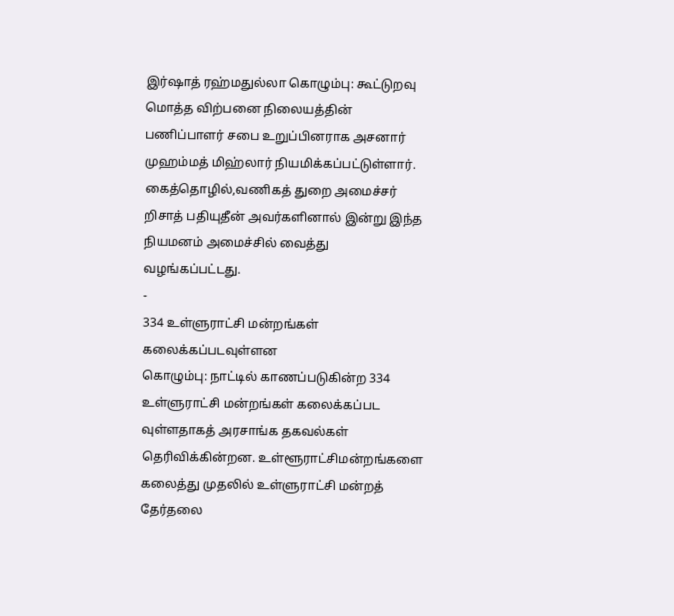இர்ஷாத் ரஹ்மதுல்லா கொழும்பு: கூட்டுறவு மொத்த விற்பனை நிலையத்தின் பணிப்பாளர் சபை உறுப்பினராக அசனார் முஹம்மத் மிஹ்லார் நியமிக்கப்பட்டுள்ளார். கைத்தொழில்,வணிகத் துறை அமைச்சர் றிசாத் பதியுதீன் அவர்களினால் இன்று இந்த நியமனம் அமைச்சில் வைத்து வழங்கப்பட்டது.
-
334 உள்ளுராட்சி மன்றங்கள் கலைக்கப்படவுள்ளன
கொழும்பு: நாட்டில் காணப்படுகின்ற 334 உள்ளுராட்சி மன்றங்கள் கலைக்கப்பட வுள்ளதாகத் அரசாங்க தகவல்கள் தெரிவிக்கின்றன. உள்ளூராட்சிமன்றங்களை கலைத்து முதலில் உள்ளுராட்சி மன்றத் தேர்தலை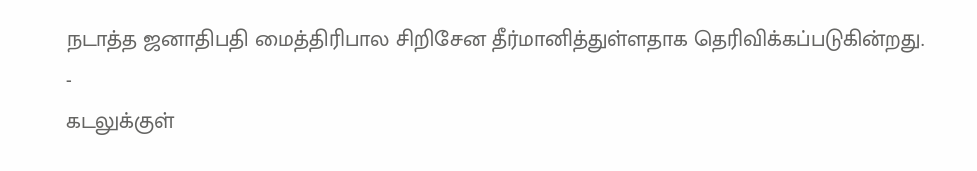நடாத்த ஜனாதிபதி மைத்திரிபால சிறிசேன தீர்மானித்துள்ளதாக தெரிவிக்கப்படுகின்றது.
-
கடலுக்குள்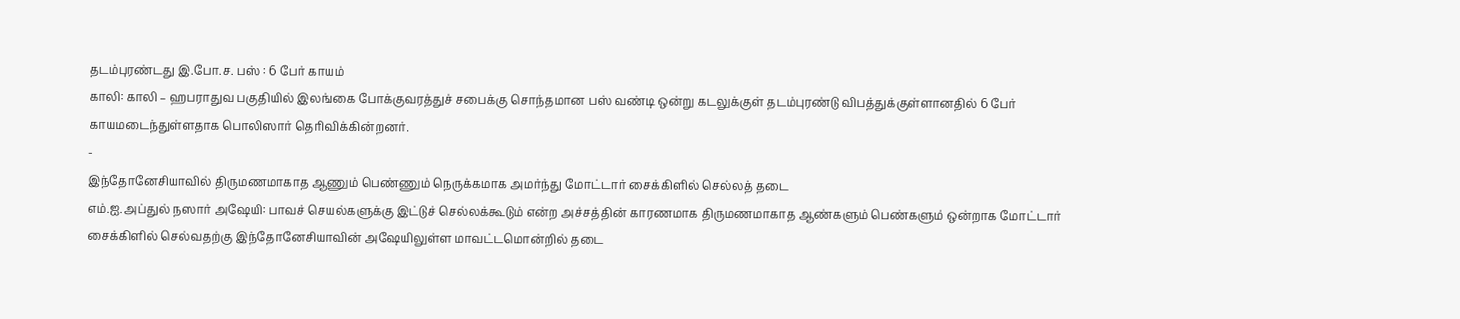தடம்புரண்டது இ.போ.ச. பஸ் : 6 பேர் காயம்
காலி: காலி – ஹபராதுவ பகுதியில் இலங்கை போக்குவரத்துச் சபைக்கு சொந்தமான பஸ் வண்டி ஒன்று கடலுக்குள் தடம்புரண்டு விபத்துக்குள்ளானதில் 6 பேர் காயமடைந்துள்ளதாக பொலிஸார் தெரிவிக்கின்றனர்.
-
இந்தோனேசியாவில் திருமணமாகாத ஆணும் பெண்ணும் நெருக்கமாக அமர்ந்து மோட்டார் சைக்கிளில் செல்லத் தடை
எம்.ஐ.அப்துல் நஸார் அஷேயி: பாவச் செயல்களுக்கு இட்டுச் செல்லக்கூடும் என்ற அச்சத்தின் காரணமாக திருமணமாகாத ஆண்களும் பெண்களும் ஒன்றாக மோட்டார் சைக்கிளில் செல்வதற்கு இந்தோனேசியாவின் அஷேயிலுள்ள மாவட்டமொன்றில் தடை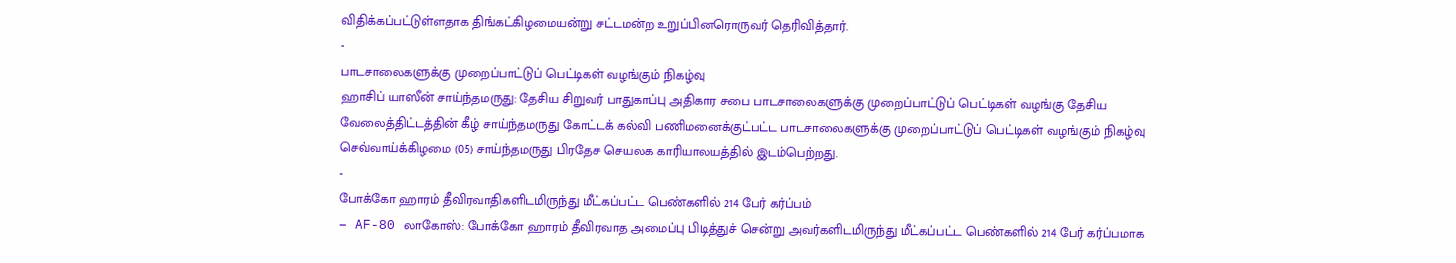விதிக்கப்பட்டுள்ளதாக திங்கட்கிழமையன்று சட்டமன்ற உறுப்பினரொருவர் தெரிவித்தார்.
-
பாடசாலைகளுக்கு முறைப்பாட்டுப் பெட்டிகள் வழங்கும் நிகழ்வு
ஹாசிப் யாஸீன் சாய்ந்தமருது: தேசிய சிறுவர் பாதுகாப்பு அதிகார சபை பாடசாலைகளுக்கு முறைப்பாட்டுப் பெட்டிகள் வழங்கு தேசிய வேலைத்திட்டத்தின் கீழ் சாய்ந்தமருது கோட்டக் கல்வி பணிமனைக்குட்பட்ட பாடசாலைகளுக்கு முறைப்பாட்டுப் பெட்டிகள் வழங்கும் நிகழ்வு செவ்வாய்க்கிழமை (05) சாய்ந்தமருது பிரதேச செயலக காரியாலயத்தில் இடம்பெற்றது.
-
போக்கோ ஹாரம் தீவிரவாதிகளிடமிருந்து மீட்கப்பட்ட பெண்களில் 214 பேர் கர்ப்பம்
– AF-80 லாகோஸ்: போக்கோ ஹாரம் தீவிரவாத அமைப்பு பிடித்துச் சென்று அவர்களிடமிருந்து மீட்கப்பட்ட பெண்களில் 214 பேர் கர்ப்பமாக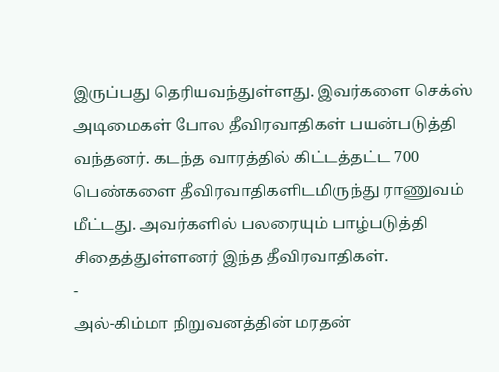இருப்பது தெரியவந்துள்ளது. இவர்களை செக்ஸ் அடிமைகள் போல தீவிரவாதிகள் பயன்படுத்தி வந்தனர். கடந்த வாரத்தில் கிட்டத்தட்ட 700 பெண்களை தீவிரவாதிகளிடமிருந்து ராணுவம் மீட்டது. அவர்களில் பலரையும் பாழ்படுத்தி சிதைத்துள்ளனர் இந்த தீவிரவாதிகள்.
-
அல்-கிம்மா நிறுவனத்தின் மரதன்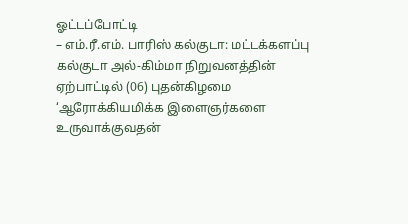ஓட்டப்போட்டி
– எம்.ரீ.எம். பாரிஸ் கல்குடா: மட்டக்களப்பு கல்குடா அல்-கிம்மா நிறுவனத்தின் ஏற்பாட்டில் (06) புதன்கிழமை ‘ஆரோக்கியமிக்க இளைஞர்களை உருவாக்குவதன்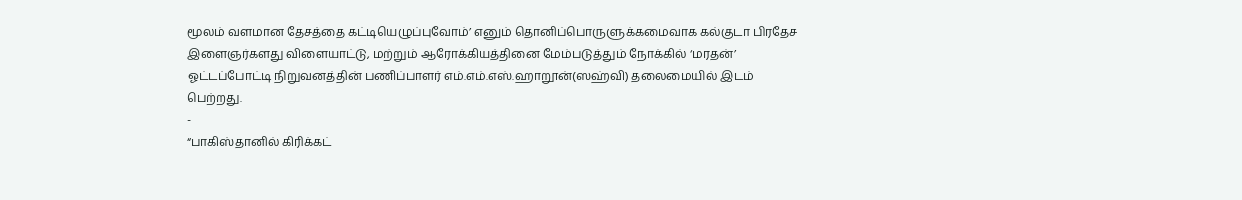மூலம் வளமான தேசத்தை கட்டியெழுப்புவோம்’ எனும் தொனிப்பொருளுக்கமைவாக கல்குடா பிரதேச இளைஞர்களது விளையாட்டு, மற்றும் ஆரோக்கியத்தினை மேம்படுத்தும் நோக்கில் ‘மரதன்’ ஓட்டப்போட்டி நிறுவனத்தின் பணிப்பாளர் எம்.எம்.எஸ்.ஹாறூன்(ஸஹ்வி) தலைமையில் இடம் பெற்றது.
-
“பாகிஸ்தானில் கிரிக்கட்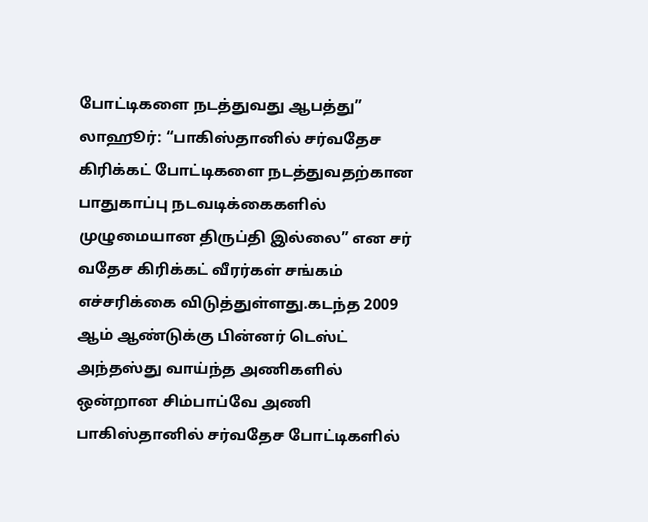போட்டிகளை நடத்துவது ஆபத்து”
லாஹூர்: “பாகிஸ்தானில் சர்வதேச கிரிக்கட் போட்டிகளை நடத்துவதற்கான பாதுகாப்பு நடவடிக்கைகளில் முழுமையான திருப்தி இல்லை” என சர் வதேச கிரிக்கட் வீரர்கள் சங்கம் எச்சரிக்கை விடுத்துள்ளது.கடந்த 2009 ஆம் ஆண்டுக்கு பின்னர் டெஸ்ட் அந்தஸ்து வாய்ந்த அணிகளில் ஒன்றான சிம்பாப்வே அணி பாகிஸ்தானில் சர்வதேச போட்டிகளில்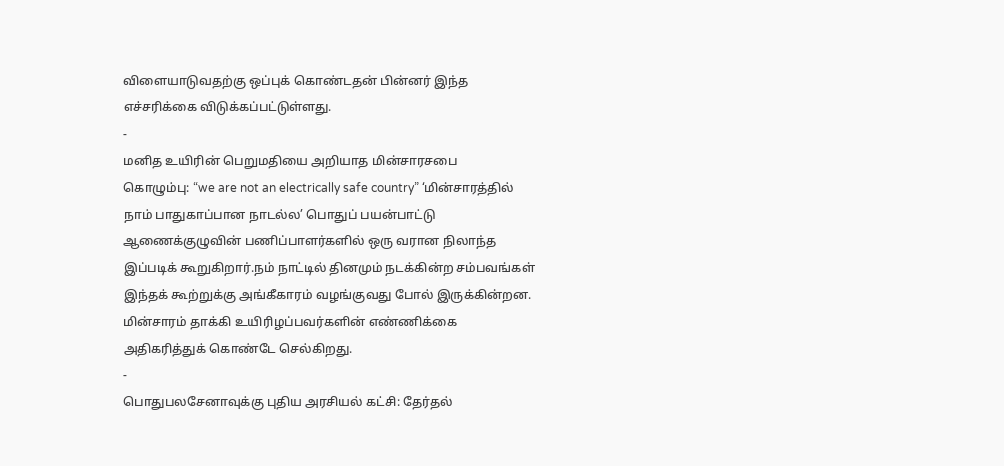விளையாடுவதற்கு ஒப்புக் கொண்டதன் பின்னர் இந்த எச்சரிக்கை விடுக்கப்பட்டுள்ளது.
-
மனித உயிரின் பெறுமதியை அறியாத மின்சாரசபை
கொழும்பு: “we are not an electrically safe country” ‘மின்சாரத்தில் நாம் பாதுகாப்பான நாடல்ல’ பொதுப் பயன்பாட்டு ஆணைக்குழுவின் பணிப்பாளர்களில் ஒரு வரான நிலாந்த இப்படிக் கூறுகிறார்.நம் நாட்டில் தினமும் நடக்கின்ற சம்பவங்கள் இந்தக் கூற்றுக்கு அங்கீகாரம் வழங்குவது போல் இருக்கின்றன. மின்சாரம் தாக்கி உயிரிழப்பவர்களின் எண்ணிக்கை அதிகரித்துக் கொண்டே செல்கிறது.
-
பொதுபலசேனாவுக்கு புதிய அரசியல் கட்சி: தேர்தல்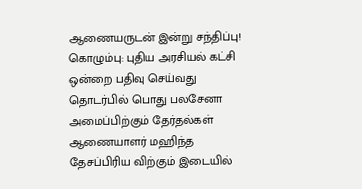ஆணையருடன் இன்று சந்திப்பு!
கொழும்பு: புதிய அரசியல் கட்சி ஒன்றை பதிவு செய்வது தொடர்பில் பொது பலசேனா அமைப்பிற்கும் தேர்தல்கள் ஆணையாளர் மஹிந்த தேசப்பிரிய விற்கும் இடையில்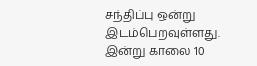சந்திப்பு ஒன்று இடம்பெறவுள்ளது. இன்று காலை 10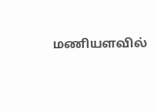மணியளவில்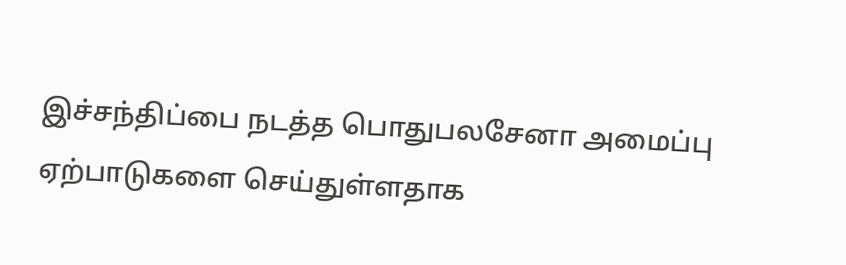இச்சந்திப்பை நடத்த பொதுபலசேனா அமைப்பு ஏற்பாடுகளை செய்துள்ளதாக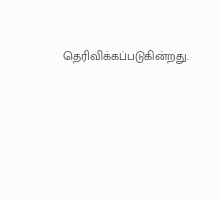தெரிவிக்கப்படுகின்றது.